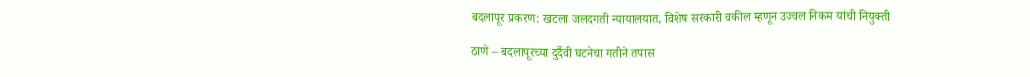बदलापूर प्रकरण: खटला जलदगती न्यायालयात, विशेष सरकारी वकील म्हणून उज्वल निकम यांची नियुक्ती

ठाणे – बदलापूरच्या दुर्दैवी घटनेचा गतीने तपास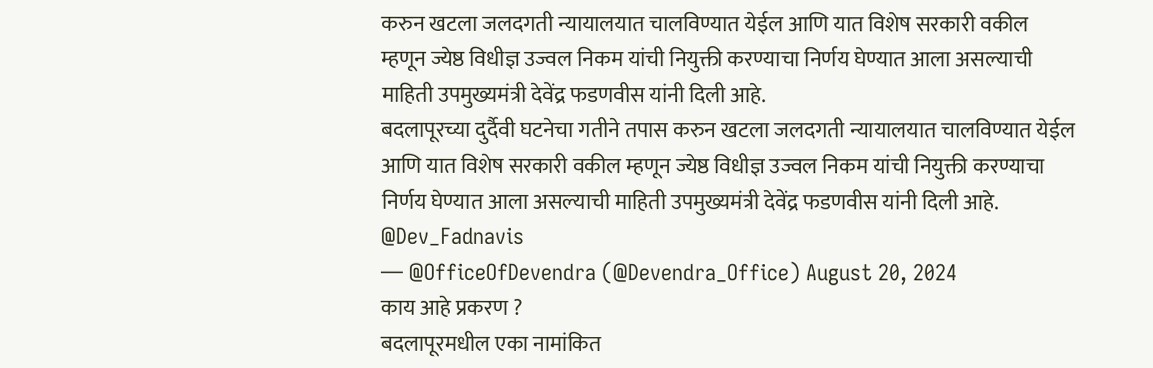करुन खटला जलदगती न्यायालयात चालविण्यात येईल आणि यात विशेष सरकारी वकील म्हणून ज्येष्ठ विधीज्ञ उज्वल निकम यांची नियुक्ती करण्याचा निर्णय घेण्यात आला असल्याची माहिती उपमुख्यमंत्री देवेंद्र फडणवीस यांनी दिली आहे.
बदलापूरच्या दुर्दैवी घटनेचा गतीने तपास करुन खटला जलदगती न्यायालयात चालविण्यात येईल आणि यात विशेष सरकारी वकील म्हणून ज्येष्ठ विधीज्ञ उज्वल निकम यांची नियुक्ती करण्याचा निर्णय घेण्यात आला असल्याची माहिती उपमुख्यमंत्री देवेंद्र फडणवीस यांनी दिली आहे. @Dev_Fadnavis
— @OfficeOfDevendra (@Devendra_Office) August 20, 2024
काय आहे प्रकरण ?
बदलापूरमधील एका नामांकित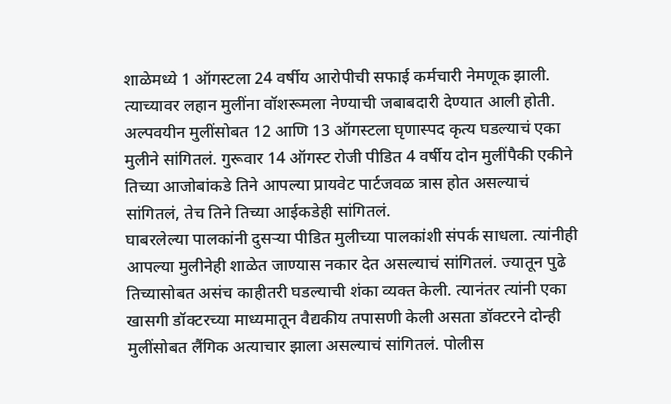शाळेमध्ये 1 ऑगस्टला 24 वर्षीय आरोपीची सफाई कर्मचारी नेमणूक झाली. त्याच्यावर लहान मुलींना वॉशरूमला नेण्याची जबाबदारी देण्यात आली होती. अल्पवयीन मुलींसोबत 12 आणि 13 ऑगस्टला घृणास्पद कृत्य घडल्याचं एका मुलीने सांगितलं. गुरूवार 14 ऑगस्ट रोजी पीडित 4 वर्षीय दोन मुलींपैकी एकीने तिच्या आजोबांकडे तिने आपल्या प्रायवेट पार्टजवळ त्रास होत असल्याचं सांगितलं, तेच तिने तिच्या आईकडेही सांगितलं.
घाबरलेल्या पालकांनी दुसऱ्या पीडित मुलीच्या पालकांशी संपर्क साधला. त्यांनीही आपल्या मुलीनेही शाळेत जाण्यास नकार देत असल्याचं सांगितलं. ज्यातून पुढे तिच्यासोबत असंच काहीतरी घडल्याची शंका व्यक्त केली. त्यानंतर त्यांनी एका खासगी डॉक्टरच्या माध्यमातून वैद्यकीय तपासणी केली असता डॉक्टरने दोन्ही मुलींसोबत लैंगिक अत्याचार झाला असल्याचं सांगितलं. पोलीस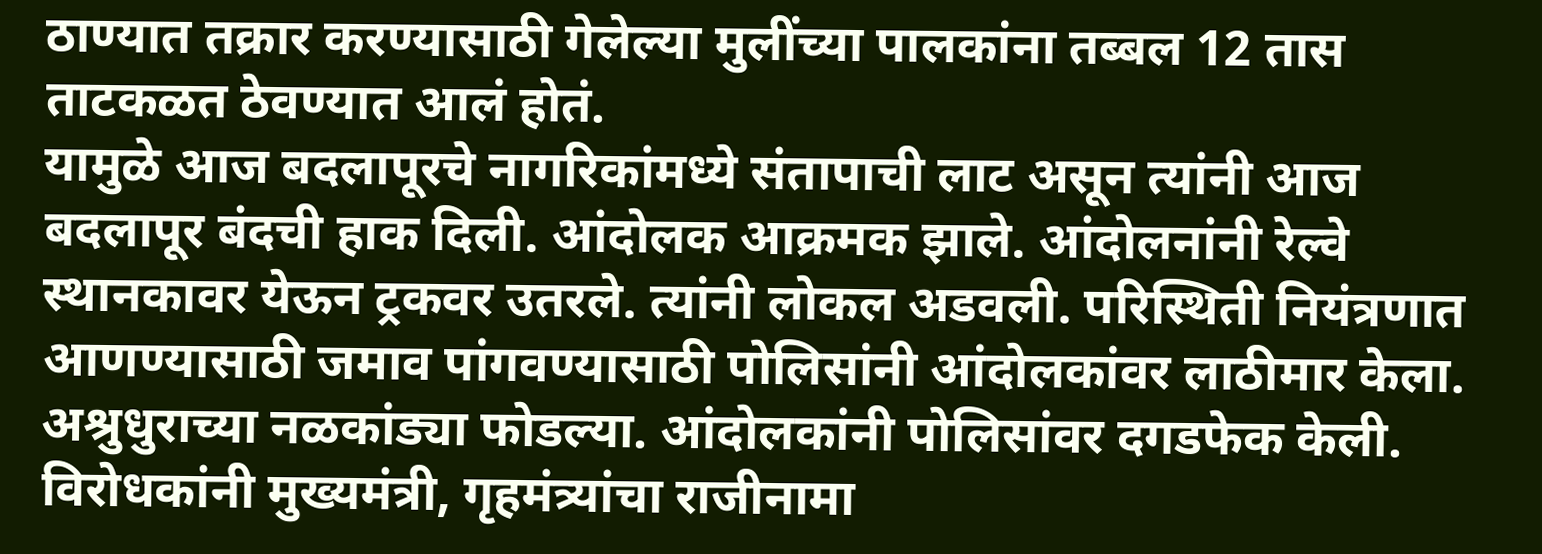ठाण्यात तक्रार करण्यासाठी गेलेल्या मुलींच्या पालकांना तब्बल 12 तास ताटकळत ठेवण्यात आलं होतं.
यामुळे आज बदलापूरचे नागरिकांमध्ये संतापाची लाट असून त्यांनी आज बदलापूर बंदची हाक दिली. आंदोलक आक्रमक झाले. आंदोलनांनी रेल्वे स्थानकावर येऊन ट्रकवर उतरले. त्यांनी लोकल अडवली. परिस्थिती नियंत्रणात आणण्यासाठी जमाव पांगवण्यासाठी पोलिसांनी आंदोलकांवर लाठीमार केला. अश्रुधुराच्या नळकांड्या फोडल्या. आंदोलकांनी पोलिसांवर दगडफेक केली. विरोधकांनी मुख्यमंत्री, गृहमंत्र्यांचा राजीनामा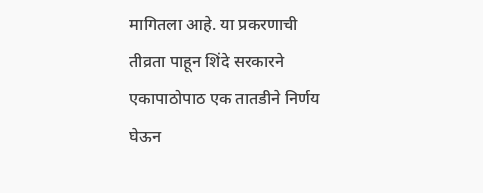मागितला आहे. या प्रकरणाची तीव्रता पाहून शिंदे सरकारने एकापाठोपाठ एक तातडीने निर्णय घेऊन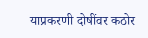याप्रकरणी दोषींवर कठोर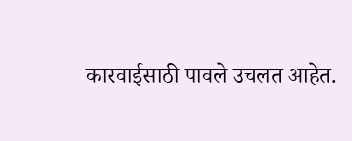कारवाईसाठी पावले उचलत आहेत.